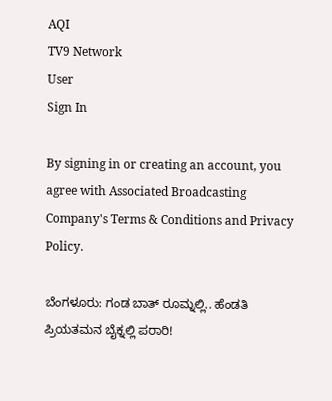AQI
TV9 Network
User
Sign In

By signing in or creating an account, you agree with Associated Broadcasting Company's Terms & Conditions and Privacy Policy.

ಬೆಂಗಳೂರು: ಗಂಡ ಬಾತ್ ರೂಮ್ನಲ್ಲಿ.. ಹೆಂಡತಿ ಪ್ರಿಯತಮನ ಬೈಕ್ನಲ್ಲಿ ಪರಾರಿ!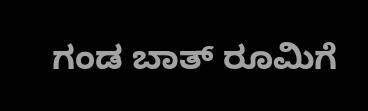ಗಂಡ ಬಾತ್ ರೂಮಿಗೆ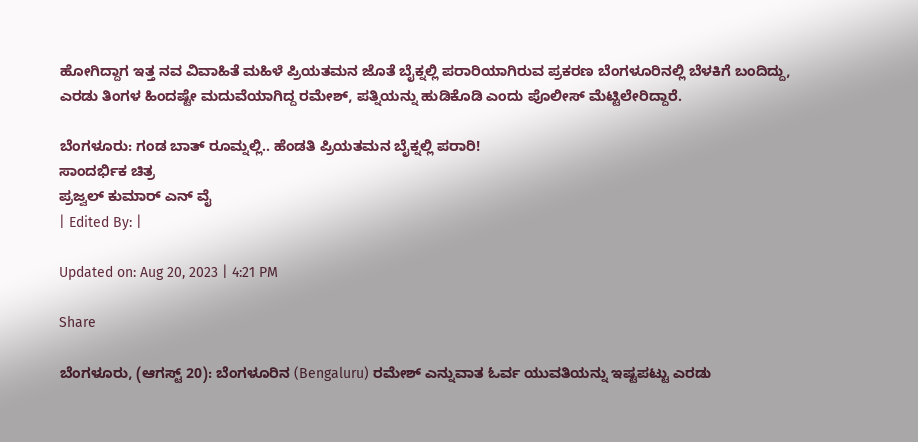ಹೋಗಿದ್ದಾಗ ಇತ್ತ ನವ ವಿವಾಹಿತೆ ಮಹಿಳೆ ಪ್ರಿಯತಮನ ಜೊತೆ ಬೈಕ್ನಲ್ಲಿ ಪರಾರಿಯಾಗಿರುವ ಪ್ರಕರಣ ಬೆಂಗಳೂರಿನಲ್ಲಿ ಬೆಳಕಿಗೆ ಬಂದಿದ್ದು, ಎರಡು ತಿಂಗಳ ಹಿಂದಷ್ಟೇ ಮದುವೆಯಾಗಿದ್ದ ರಮೇಶ್, ಪತ್ನಿಯನ್ನು ಹುಡಿಕೊಡಿ ಎಂದು ಪೊಲೀಸ್ ಮೆಟ್ಟಿಲೇರಿದ್ದಾರೆ.

ಬೆಂಗಳೂರು: ಗಂಡ ಬಾತ್ ರೂಮ್ನಲ್ಲಿ.. ಹೆಂಡತಿ ಪ್ರಿಯತಮನ ಬೈಕ್ನಲ್ಲಿ ಪರಾರಿ!
ಸಾಂದರ್ಭಿಕ ಚಿತ್ರ
ಪ್ರಜ್ವಲ್ ಕುಮಾರ್ ಎನ್ ವೈ
| Edited By: |

Updated on: Aug 20, 2023 | 4:21 PM

Share

ಬೆಂಗಳೂರು, (ಆಗಸ್ಟ್ 20): ಬೆಂಗಳೂರಿನ (Bengaluru) ರಮೇಶ್ ಎನ್ನುವಾತ ಓರ್ವ ಯುವತಿಯನ್ನು ಇಷ್ಟಪಟ್ಟು ಎರಡು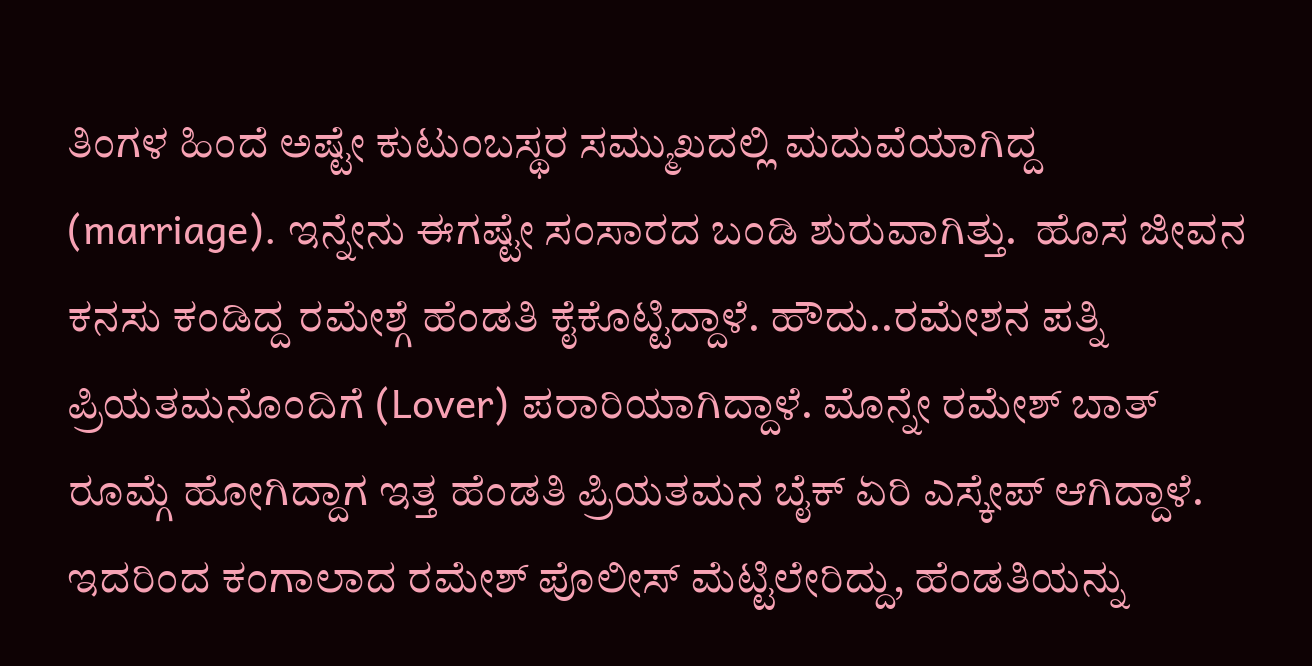ತಿಂಗಳ ಹಿಂದೆ ಅಷ್ಟೇ ಕುಟುಂಬಸ್ಥರ ಸಮ್ಮುಖದಲ್ಲಿ ಮದುವೆಯಾಗಿದ್ದ (marriage). ಇನ್ನೇನು ಈಗಷ್ಟೇ ಸಂಸಾರದ ಬಂಡಿ ಶುರುವಾಗಿತ್ತು.  ಹೊಸ ಜೀವನ ಕನಸು ಕಂಡಿದ್ದ ರಮೇಶ್ಗೆ ಹೆಂಡತಿ ಕೈಕೊಟ್ಟಿದ್ದಾಳೆ. ಹೌದು..ರಮೇಶನ ಪತ್ನಿ ಪ್ರಿಯತಮನೊಂದಿಗೆ (Lover) ಪರಾರಿಯಾಗಿದ್ದಾಳೆ. ಮೊನ್ನೇ ರಮೇಶ್ ಬಾತ್ ರೂಮ್ಗೆ ಹೋಗಿದ್ದಾಗ ಇತ್ತ ಹೆಂಡತಿ ಪ್ರಿಯತಮನ ಬೈಕ್ ಏರಿ ಎಸ್ಕೇಪ್ ಆಗಿದ್ದಾಳೆ. ಇದರಿಂದ ಕಂಗಾಲಾದ ರಮೇಶ್ ಪೊಲೀಸ್ ಮೆಟ್ಟಿಲೇರಿದ್ದು, ಹೆಂಡತಿಯನ್ನು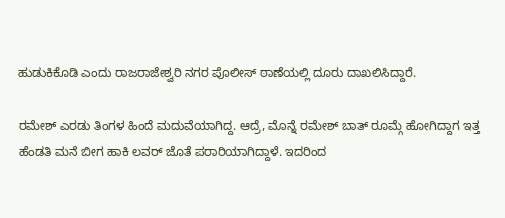ಹುಡುಕಿಕೊಡಿ ಎಂದು ರಾಜರಾಜೇಶ್ವರಿ ನಗರ ಪೊಲೀಸ್ ಠಾಣೆಯಲ್ಲಿ ದೂರು ದಾಖಲಿಸಿದ್ದಾರೆ.

ರಮೇಶ್ ಎರಡು ತಿಂಗಳ ಹಿಂದೆ ಮದುವೆಯಾಗಿದ್ದ. ಆದ್ರೆ, ಮೊನ್ನೆ ರಮೇಶ್ ಬಾತ್ ರೂಮ್ಗೆ ಹೋಗಿದ್ದಾಗ ಇತ್ತ ಹೆಂಡತಿ ಮನೆ ಬೀಗ ಹಾಕಿ ಲವರ್ ಜೊತೆ ಪರಾರಿಯಾಗಿದ್ದಾಳೆ. ಇದರಿಂದ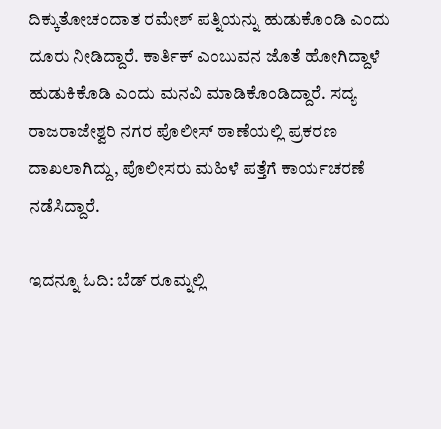ದಿಕ್ಕುತೋಚಂದಾತ ರಮೇಶ್ ಪತ್ನಿಯನ್ನು ಹುಡುಕೊಂಡಿ ಎಂದು ದೂರು ನೀಡಿದ್ದಾರೆ. ಕಾರ್ತಿಕ್ ಎಂಬುವನ ಜೊತೆ ಹೋಗಿದ್ದಾಳೆ ಹುಡುಕಿಕೊಡಿ ಎಂದು ಮನವಿ ಮಾಡಿಕೊಂಡಿದ್ದಾರೆ. ಸದ್ಯ ರಾಜರಾಜೇಶ್ವರಿ ನಗರ ಪೊಲೀಸ್ ಠಾಣೆಯಲ್ಲಿ ಪ್ರಕರಣ ದಾಖಲಾಗಿದ್ದು, ಪೊಲೀಸರು ಮಹಿಳೆ ಪತ್ತೆಗೆ ಕಾರ್ಯಚರಣೆ ನಡೆಸಿದ್ದಾರೆ.

ಇದನ್ನೂ ಓದಿ: ಬೆಡ್ ರೂಮ್ನಲ್ಲಿ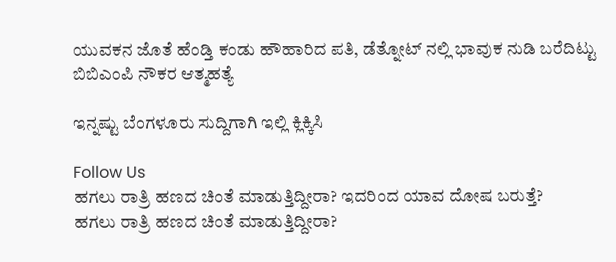ಯುವಕನ ಜೊತೆ ಹೆಂಡ್ತಿ ಕಂಡು ಹೌಹಾರಿದ ಪತಿ, ಡೆತ್ನೋಟ್ ನಲ್ಲಿ ಭಾವುಕ ನುಡಿ ಬರೆದಿಟ್ಟು ಬಿಬಿಎಂಪಿ ನೌಕರ ಆತ್ಮಹತ್ಯೆ

ಇನ್ನಷ್ಟು ಬೆಂಗಳೂರು ಸುದ್ದಿಗಾಗಿ ಇಲ್ಲಿ ಕ್ಲಿಕ್ಕಿಸಿ

Follow Us
ಹಗಲು ರಾತ್ರಿ ಹಣದ ಚಿಂತೆ ಮಾಡುತ್ತಿದ್ದೀರಾ? ಇದರಿಂದ ಯಾವ ದೋಷ ಬರುತ್ತೆ?
ಹಗಲು ರಾತ್ರಿ ಹಣದ ಚಿಂತೆ ಮಾಡುತ್ತಿದ್ದೀರಾ?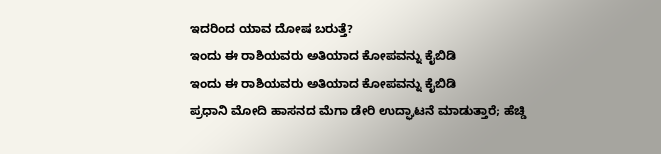ಇದರಿಂದ ಯಾವ ದೋಷ ಬರುತ್ತೆ?
ಇಂದು ಈ ರಾಶಿಯವರು ಅತಿಯಾದ ಕೋಪವನ್ನು ಕೈಬಿಡಿ
ಇಂದು ಈ ರಾಶಿಯವರು ಅತಿಯಾದ ಕೋಪವನ್ನು ಕೈಬಿಡಿ
ಪ್ರಧಾನಿ ಮೋದಿ ಹಾಸನದ ಮೆಗಾ ಡೇರಿ ಉದ್ಘಾಟನೆ ಮಾಡುತ್ತಾರೆ; ಹೆಚ್ಡಿ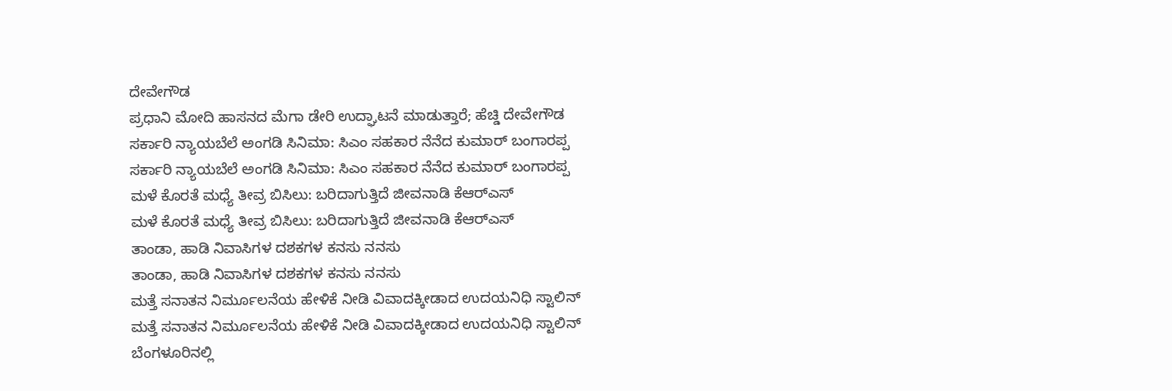ದೇವೇಗೌಡ
ಪ್ರಧಾನಿ ಮೋದಿ ಹಾಸನದ ಮೆಗಾ ಡೇರಿ ಉದ್ಘಾಟನೆ ಮಾಡುತ್ತಾರೆ; ಹೆಚ್ಡಿ ದೇವೇಗೌಡ
ಸರ್ಕಾರಿ ನ್ಯಾಯಬೆಲೆ ಅಂಗಡಿ ಸಿನಿಮಾ: ಸಿಎಂ ಸಹಕಾರ ನೆನೆದ ಕುಮಾರ್ ಬಂಗಾರಪ್ಪ
ಸರ್ಕಾರಿ ನ್ಯಾಯಬೆಲೆ ಅಂಗಡಿ ಸಿನಿಮಾ: ಸಿಎಂ ಸಹಕಾರ ನೆನೆದ ಕುಮಾರ್ ಬಂಗಾರಪ್ಪ
ಮಳೆ ಕೊರತೆ ಮಧ್ಯೆ ತೀವ್ರ ಬಿಸಿಲು: ಬರಿದಾಗುತ್ತಿದೆ ಜೀವನಾಡಿ ಕೆಆರ್‌ಎಸ್
ಮಳೆ ಕೊರತೆ ಮಧ್ಯೆ ತೀವ್ರ ಬಿಸಿಲು: ಬರಿದಾಗುತ್ತಿದೆ ಜೀವನಾಡಿ ಕೆಆರ್‌ಎಸ್
ತಾಂಡಾ, ಹಾಡಿ ನಿವಾಸಿಗಳ ದಶಕಗಳ ಕನಸು ನನಸು
ತಾಂಡಾ, ಹಾಡಿ ನಿವಾಸಿಗಳ ದಶಕಗಳ ಕನಸು ನನಸು
ಮತ್ತೆ ಸನಾತನ ನಿರ್ಮೂಲನೆಯ ಹೇಳಿಕೆ ನೀಡಿ ವಿವಾದಕ್ಕೀಡಾದ ಉದಯನಿಧಿ ಸ್ಟಾಲಿನ್
ಮತ್ತೆ ಸನಾತನ ನಿರ್ಮೂಲನೆಯ ಹೇಳಿಕೆ ನೀಡಿ ವಿವಾದಕ್ಕೀಡಾದ ಉದಯನಿಧಿ ಸ್ಟಾಲಿನ್
ಬೆಂಗಳೂರಿನಲ್ಲಿ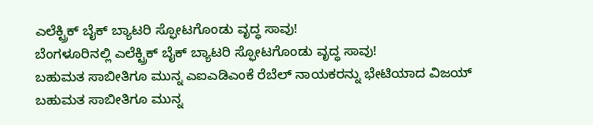ಎಲೆಕ್ಟ್ರಿಕ್ ಬೈಕ್ ಬ್ಯಾಟರಿ ಸ್ಫೋಟಗೊಂಡು ವೃದ್ಧ ಸಾವು!
ಬೆಂಗಳೂರಿನಲ್ಲಿ ಎಲೆಕ್ಟ್ರಿಕ್ ಬೈಕ್ ಬ್ಯಾಟರಿ ಸ್ಫೋಟಗೊಂಡು ವೃದ್ಧ ಸಾವು!
ಬಹುಮತ ಸಾಬೀತಿಗೂ ಮುನ್ನ ಎಐಎಡಿಎಂಕೆ ರೆಬೆಲ್ ನಾಯಕರನ್ನು ಭೇಟಿಯಾದ ವಿಜಯ್
ಬಹುಮತ ಸಾಬೀತಿಗೂ ಮುನ್ನ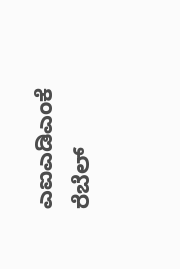ಎಐಎಡಿಎಂಕೆ ರೆಬೆಲ್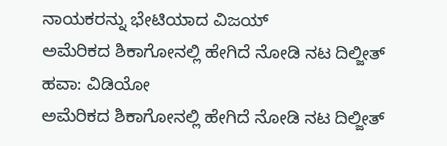ನಾಯಕರನ್ನು ಭೇಟಿಯಾದ ವಿಜಯ್
ಅಮೆರಿಕದ ಶಿಕಾಗೋನಲ್ಲಿ ಹೇಗಿದೆ ನೋಡಿ ನಟ ದಿಲ್ಜೀತ್ ಹವಾ: ವಿಡಿಯೋ
ಅಮೆರಿಕದ ಶಿಕಾಗೋನಲ್ಲಿ ಹೇಗಿದೆ ನೋಡಿ ನಟ ದಿಲ್ಜೀತ್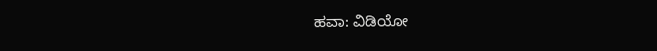ಹವಾ: ವಿಡಿಯೋ